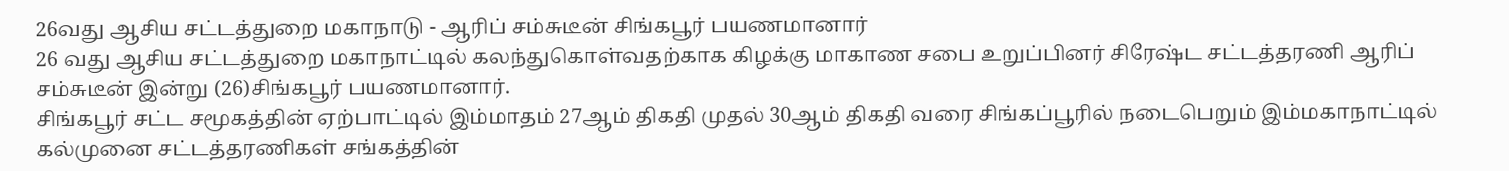26வது ஆசிய சட்டத்துறை மகாநாடு - ஆரிப் சம்சுடீன் சிங்கபூர் பயணமானார்
26 வது ஆசிய சட்டத்துறை மகாநாட்டில் கலந்துகொள்வதற்காக கிழக்கு மாகாண சபை உறுப்பினர் சிரேஷ்ட சட்டத்தரணி ஆரிப் சம்சுடீன் இன்று (26)சிங்கபூர் பயணமானார்.
சிங்கபூர் சட்ட சமூகத்தின் ஏற்பாட்டில் இம்மாதம் 27ஆம் திகதி முதல் 30ஆம் திகதி வரை சிங்கப்பூரில் நடைபெறும் இம்மகாநாட்டில் கல்முனை சட்டத்தரணிகள் சங்கத்தின்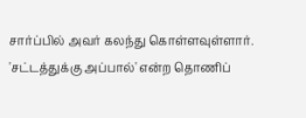சார்ப்பில் அவர் கலந்து கொள்ளவுள்ளார்.
'சட்டத்துக்கு அப்பால்' என்ற தொணிப்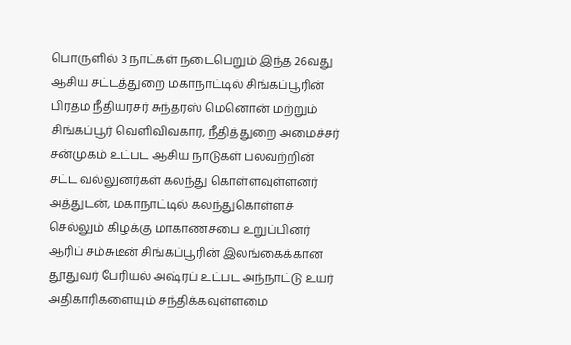பொருளில் 3 நாட்கள் நடைபெறும் இந்த 26வது ஆசிய சட்டத்துறை மகாநாட்டில் சிங்கப்பூரின் பிரதம நீதியரசர் சுந்தரஸ் மெனொன் மற்றும் சிங்கப்பூர் வெளிவிவகார, நீதித்துறை அமைச்சர் சன்முகம் உட்பட ஆசிய நாடுகள் பலவற்றின் சட்ட வல்லுனர்கள் கலந்து கொள்ளவுள்ளனர்
அத்துடன், மகாநாட்டில் கலந்துகொள்ளச் செல்லும் கிழக்கு மாகாணசபை உறுப்பினர் ஆரிப் சம்சுடீன் சிங்கப்பூரின் இலங்கைக்கான தூதுவர் பேரியல் அஷ்ரப் உட்பட அந்நாட்டு உயர் அதிகாரிகளையும் சந்திக்கவுள்ளமை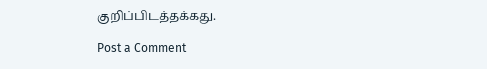குறிப்பிடத்தக்கது.

Post a Comment